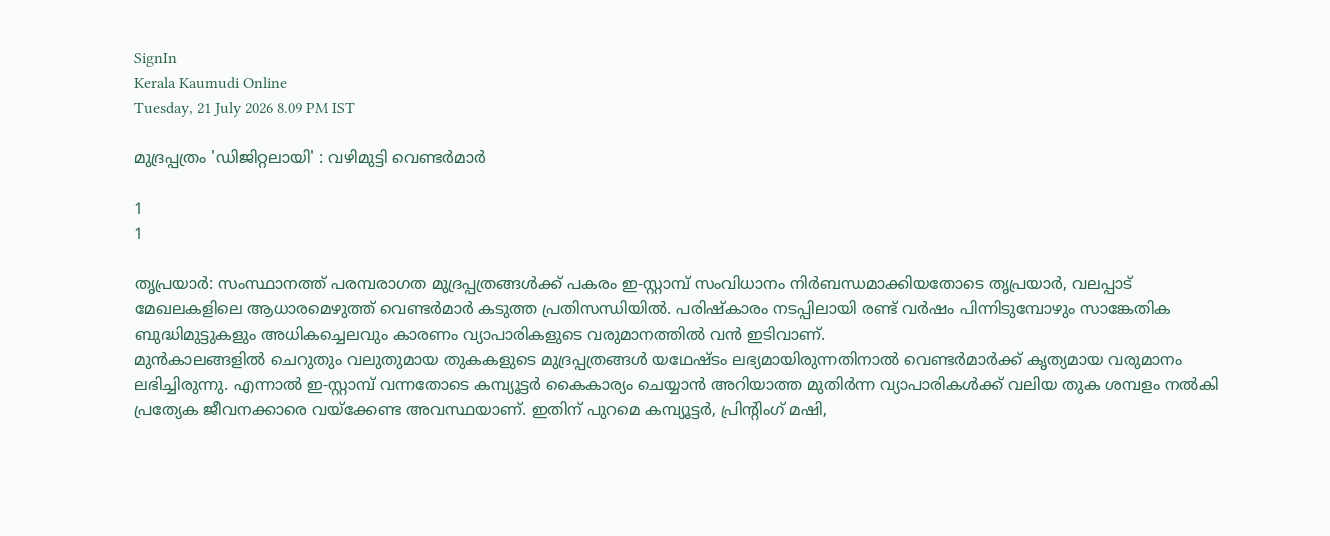SignIn
Kerala Kaumudi Online
Tuesday, 21 July 2026 8.09 PM IST

മുദ്രപ്പത്രം 'ഡിജിറ്റലായി' : വഴിമുട്ടി വെണ്ടർമാർ

1
1

തൃപ്രയാർ: സംസ്ഥാനത്ത് പരമ്പരാഗത മുദ്രപ്പത്രങ്ങൾക്ക് പകരം ഇ-സ്റ്റാമ്പ് സംവിധാനം നിർബന്ധമാക്കിയതോടെ തൃപ്രയാർ, വലപ്പാട് മേഖലകളിലെ ആധാരമെഴുത്ത് വെണ്ടർമാർ കടുത്ത പ്രതിസന്ധിയിൽ. പരിഷ്‌കാരം നടപ്പിലായി രണ്ട് വർഷം പിന്നിടുമ്പോഴും സാങ്കേതിക ബുദ്ധിമുട്ടുകളും അധികച്ചെലവും കാരണം വ്യാപാരികളുടെ വരുമാനത്തിൽ വൻ ഇടിവാണ്.
മുൻകാലങ്ങളിൽ ചെറുതും വലുതുമായ തുകകളുടെ മുദ്രപ്പത്രങ്ങൾ യഥേഷ്ടം ലഭ്യമായിരുന്നതിനാൽ വെണ്ടർമാർക്ക് കൃത്യമായ വരുമാനം ലഭിച്ചിരുന്നു. എന്നാൽ ഇ-സ്റ്റാമ്പ് വന്നതോടെ കമ്പ്യൂട്ടർ കൈകാര്യം ചെയ്യാൻ അറിയാത്ത മുതിർന്ന വ്യാപാരികൾക്ക് വലിയ തുക ശമ്പളം നൽകി പ്രത്യേക ജീവനക്കാരെ വയ്‌ക്കേണ്ട അവസ്ഥയാണ്. ഇതിന് പുറമെ കമ്പ്യൂട്ടർ, പ്രിന്റിംഗ് മഷി,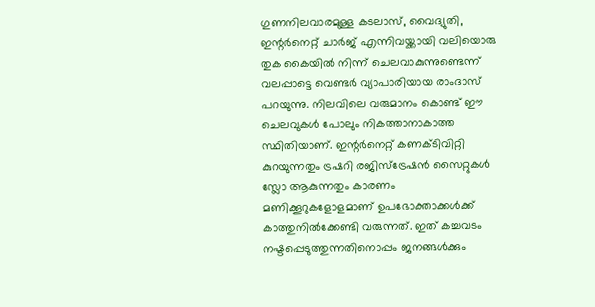ഗുണനിലവാരമുള്ള കടലാസ്, വൈദ്യുതി, ഇന്റർനെറ്റ് ചാർജ് എന്നിവയ്ക്കായി വലിയൊരു തുക കൈയിൽ നിന്ന് ചെലവാകുന്നുണ്ടെന്ന് വലപ്പാട്ടെ വെണ്ടർ വ്യാപാരിയായ രാംദാസ് പറയുന്നു. നിലവിലെ വരുമാനം കൊണ്ട് ഈ ചെലവുകൾ പോലും നികത്താനാകാത്ത സ്ഥിതിയാണ്. ഇന്റർനെറ്റ് കണക്ടിവിറ്റി കുറയുന്നതും ട്രഷറി രജിസ്‌ട്രേഷൻ സൈറ്റുകൾ സ്ലോ ആകുന്നതും കാരണം മണിക്കൂറുകളോളമാണ് ഉപഭോക്താക്കൾക്ക് കാത്തുനിൽക്കേണ്ടി വരുന്നത്. ഇത് കച്ചവടം നഷ്ടപ്പെടുത്തുന്നതിനൊപ്പം ജനങ്ങൾക്കും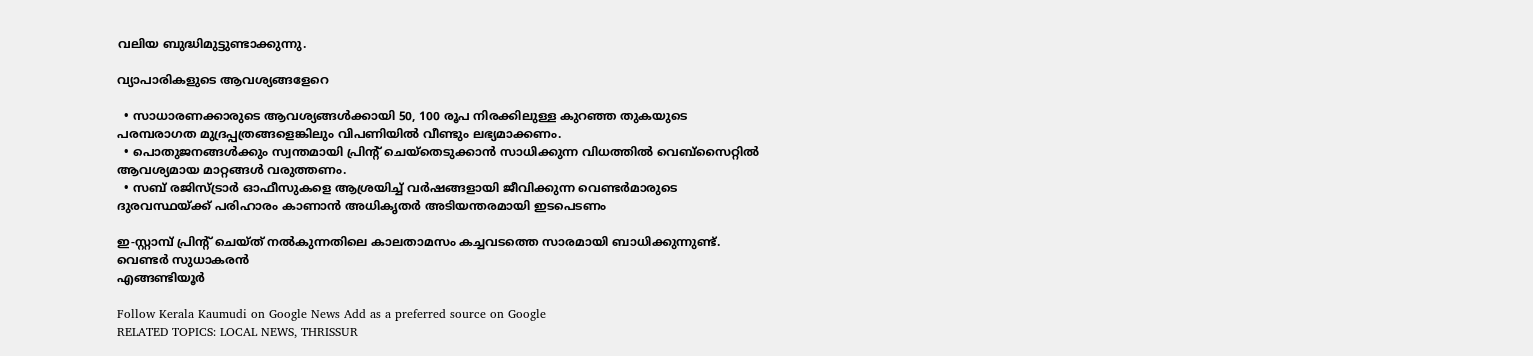വലിയ ബുദ്ധിമുട്ടുണ്ടാക്കുന്നു.

വ്യാപാരികളുടെ ആവശ്യങ്ങളേറെ

  • സാധാരണക്കാരുടെ ആവശ്യങ്ങൾക്കായി 50, 100 രൂപ നിരക്കിലുള്ള കുറഞ്ഞ തുകയുടെ പരമ്പരാഗത മുദ്രപ്പത്രങ്ങളെങ്കിലും വിപണിയിൽ വീണ്ടും ലഭ്യമാക്കണം.
  • പൊതുജനങ്ങൾക്കും സ്വന്തമായി പ്രിന്റ് ചെയ്‌തെടുക്കാൻ സാധിക്കുന്ന വിധത്തിൽ വെബ്‌സൈറ്റിൽ ആവശ്യമായ മാറ്റങ്ങൾ വരുത്തണം.
  • സബ് രജിസ്ട്രാർ ഓഫീസുകളെ ആശ്രയിച്ച് വർഷങ്ങളായി ജീവിക്കുന്ന വെണ്ടർമാരുടെ ദുരവസ്ഥയ്ക്ക് പരിഹാരം കാണാൻ അധികൃതർ അടിയന്തരമായി ഇടപെടണം

ഇ-സ്റ്റാമ്പ് പ്രിന്റ് ചെയ്ത് നൽകുന്നതിലെ കാലതാമസം കച്ചവടത്തെ സാരമായി ബാധിക്കുന്നുണ്ട്.
വെണ്ടർ സുധാകരൻ
എങ്ങണ്ടിയൂർ

Follow Kerala Kaumudi on Google News Add as a preferred source on Google
RELATED TOPICS: LOCAL NEWS, THRISSUR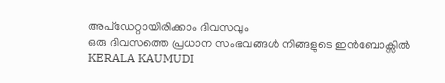അപ്ഡേറ്റായിരിക്കാം ദിവസവും
ഒരു ദിവസത്തെ പ്രധാന സംഭവങ്ങൾ നിങ്ങളുടെ ഇൻബോക്സിൽ
KERALA KAUMUDI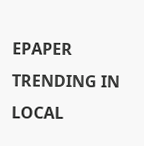EPAPER
TRENDING IN LOCAL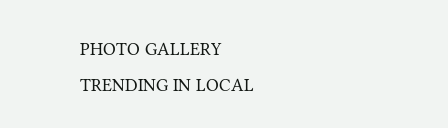PHOTO GALLERY
TRENDING IN LOCAL